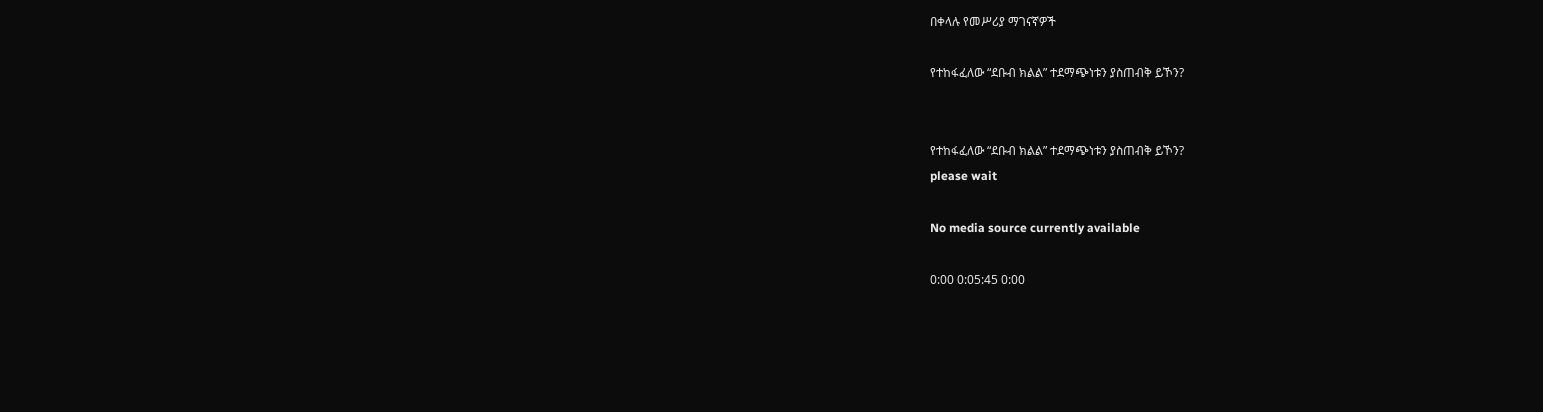በቀላሉ የመሥሪያ ማገናኛዎች

የተከፋፈለው “ደቡብ ክልል” ተደማጭነቱን ያስጠብቅ ይኾን?


የተከፋፈለው “ደቡብ ክልል” ተደማጭነቱን ያስጠብቅ ይኾን?
please wait

No media source currently available

0:00 0:05:45 0:00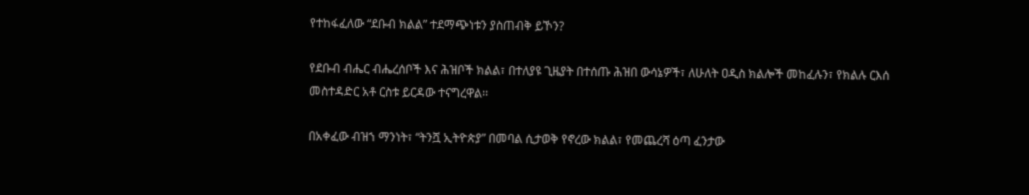የተከፋፈለው “ደቡብ ክልል” ተደማጭነቱን ያስጠብቅ ይኾን?

የደቡብ ብሔር ብሔረሰቦች እና ሕዝቦች ክልል፣ በተለያዩ ጊዜያት በተሰጡ ሕዝበ ውሳኔዎች፣ ለሁለት ዐዲስ ክልሎች መከፈሉን፣ የክልሉ ርእሰ መስተዳድር አቶ ርስቱ ይርዳው ተናግረዋል፡፡

በአቀፈው ብዝኀ ማንነት፣ “ትንሿ ኢትዮጵያ” በመባል ሲታወቅ የኖረው ክልል፣ የመጨረሻ ዕጣ ፈንታው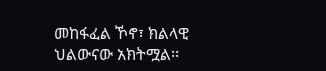መከፋፈል ኾኖ፣ ክልላዊ ህልውናው አክትሟል፡፡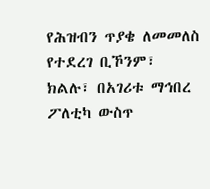የሕዝብን ጥያቄ ለመመለስ የተደረገ ቢኾንም፣ ክልሉ፣ በአገሪቱ ማኅበረ ፖለቲካ ውስጥ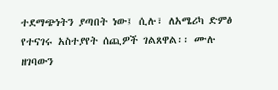ተደማጭነትን ያጣበት ነው፤ ሲሉ፣ ለአሜሪካ ድምፅ የተናገሩ አስተያየት ሰጪዎች ገልጸዋል፡፡ ሙሉ ዘገባውን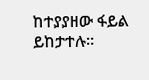ከተያያዘው ፋይል ይከታተሉ።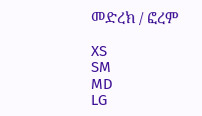መድረክ / ፎረም

XS
SM
MD
LG